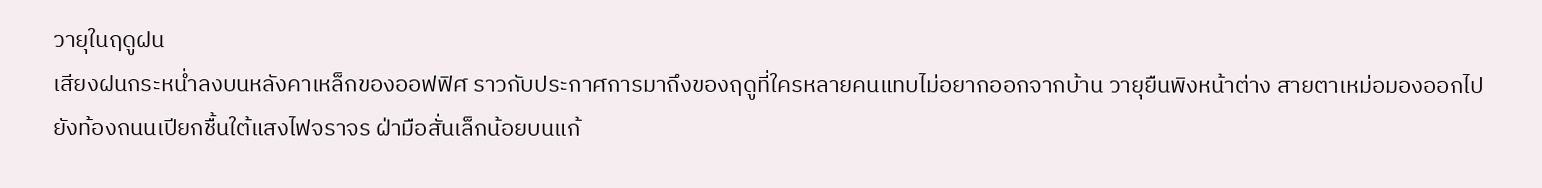วายุในฤดูฝน
เสียงฝนกระหน่ำลงบนหลังคาเหล็กของออฟฟิศ ราวกับประกาศการมาถึงของฤดูที่ใครหลายคนแทบไม่อยากออกจากบ้าน วายุยืนพิงหน้าต่าง สายตาเหม่อมองออกไปยังท้องถนนเปียกชื้นใต้แสงไฟจราจร ฝ่ามือสั่นเล็กน้อยบนแก้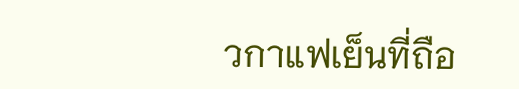วกาแฟเย็นที่ถือ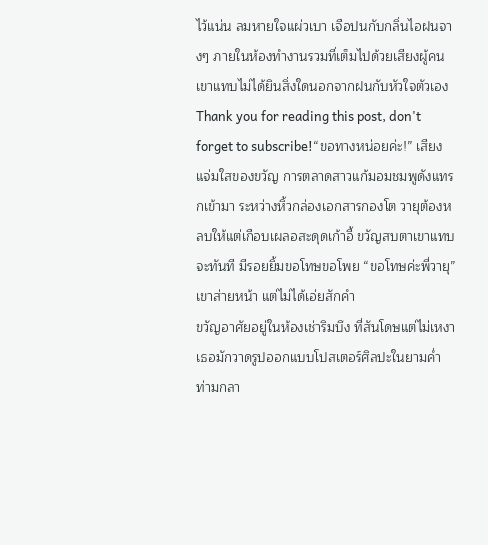ไว้แน่น ลมหายใจแผ่วเบา เจือปนกับกลิ่นไอฝนจางๆ ภายในห้องทำงานรวมที่เต็มไปด้วยเสียงผู้คน เขาแทบไม่ได้ยินสิ่งใดนอกจากฝนกับหัวใจตัวเอง
Thank you for reading this post, don't forget to subscribe!“ขอทางหน่อยค่ะ!” เสียงแจ่มใสของขวัญ การตลาดสาวแก้มอมชมพูดังแทรกเข้ามา ระหว่างหิ้วกล่องเอกสารกองโต วายุต้องหลบให้แต่เกือบเผลอสะดุดเก้าอี้ ขวัญสบตาเขาแทบจะทันที มีรอยยิ้มขอโทษขอโพย “ขอโทษค่ะพี่วายุ” เขาส่ายหน้า แต่ไม่ได้เอ่ยสักคำ
ขวัญอาศัยอยู่ในห้องเช่าริมบึง ที่สันโดษแต่ไม่เหงา เธอมักวาดรูปออกแบบโปสเตอร์ศิลปะในยามค่ำ ท่ามกลา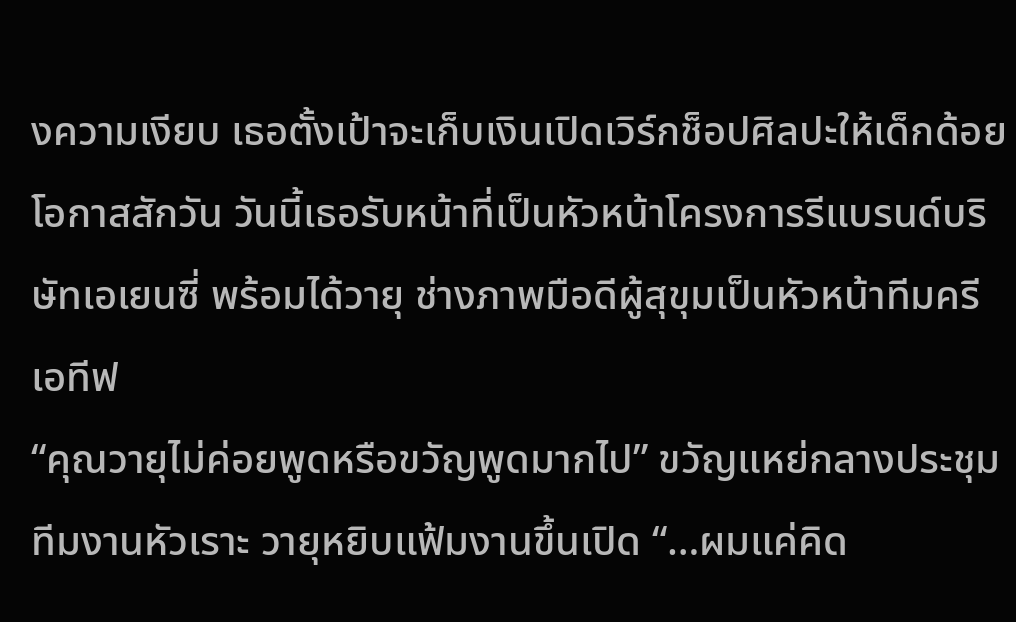งความเงียบ เธอตั้งเป้าจะเก็บเงินเปิดเวิร์กช็อปศิลปะให้เด็กด้อยโอกาสสักวัน วันนี้เธอรับหน้าที่เป็นหัวหน้าโครงการรีแบรนด์บริษัทเอเยนซี่ พร้อมได้วายุ ช่างภาพมือดีผู้สุขุมเป็นหัวหน้าทีมครีเอทีฟ
“คุณวายุไม่ค่อยพูดหรือขวัญพูดมากไป” ขวัญแหย่กลางประชุม ทีมงานหัวเราะ วายุหยิบแฟ้มงานขึ้นเปิด “…ผมแค่คิด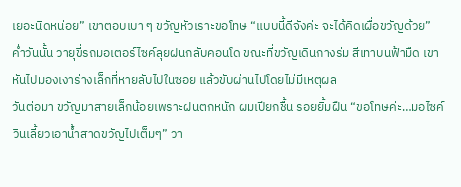เยอะนิดหน่อย” เขาตอบเบา ๆ ขวัญหัวเราะขอโทษ “แบบนี้ดีจังค่ะ จะได้คิดเผื่อขวัญด้วย”
ค่ำวันนั้น วายุขี่รถมอเตอร์ไซค์ลุยฝนกลับคอนโด ขณะที่ขวัญเดินกางร่ม สีเทาบนฟ้ามืด เขาหันไปมองเงาร่างเล็กที่หายลับไปในซอย แล้วขับผ่านไปโดยไม่มีเหตุผล
วันต่อมา ขวัญมาสายเล็กน้อยเพราะฝนตกหนัก ผมเปียกชื้น รอยยิ้มฝืน “ขอโทษค่ะ…มอไซค์วินเลี้ยวเอาน้ำสาดขวัญไปเต็มๆ” วา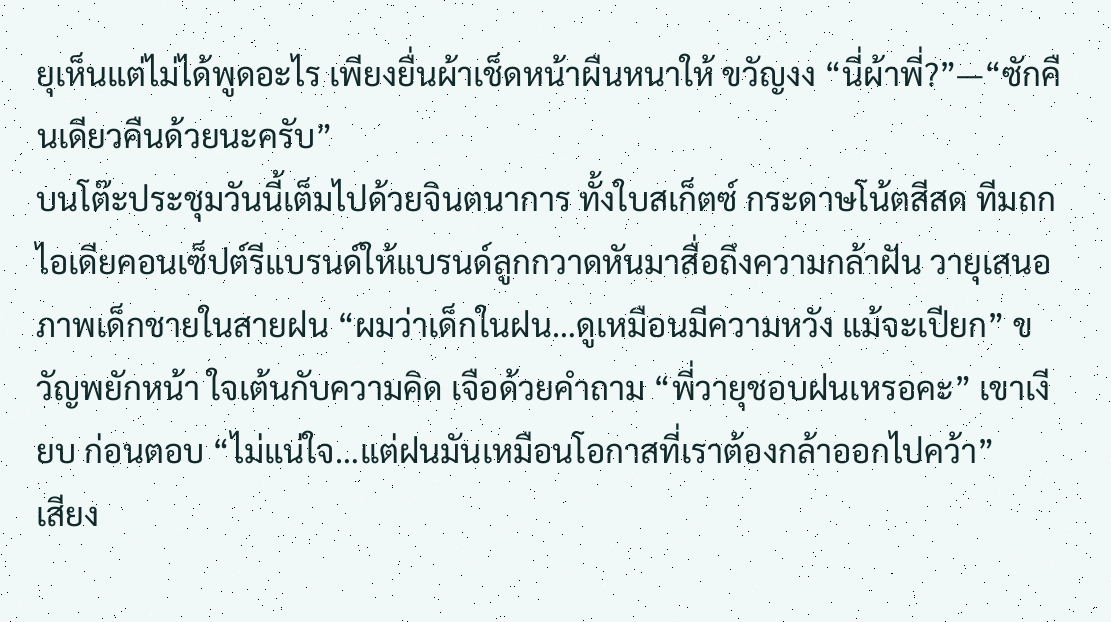ยุเห็นแต่ไม่ได้พูดอะไร เพียงยื่นผ้าเช็ดหน้าผืนหนาให้ ขวัญงง “นี่ผ้าพี่?”—“ซักคืนเดียวคืนด้วยนะครับ”
บนโต๊ะประชุมวันนี้เต็มไปด้วยจินตนาการ ทั้งใบสเก็ตซ์ กระดาษโน้ตสีสด ทีมถกไอเดียคอนเซ็ปต์รีแบรนด์ให้แบรนด์ลูกกวาดหันมาสื่อถึงความกล้าฝัน วายุเสนอภาพเด็กชายในสายฝน “ผมว่าเด็กในฝน…ดูเหมือนมีความหวัง แม้จะเปียก” ขวัญพยักหน้า ใจเต้นกับความคิด เจือด้วยคำถาม “พี่วายุชอบฝนเหรอคะ” เขาเงียบ ก่อนตอบ “ไม่แน่ใจ…แต่ฝนมันเหมือนโอกาสที่เราต้องกล้าออกไปคว้า”
เสียง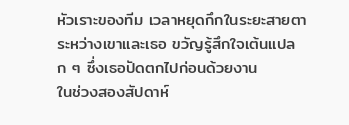หัวเราะของทีม เวลาหยุดกึกในระยะสายตาระหว่างเขาและเธอ ขวัญรู้สึกใจเต้นแปลก ๆ ซึ่งเธอปัดตกไปก่อนด้วยงาน
ในช่วงสองสัปดาห์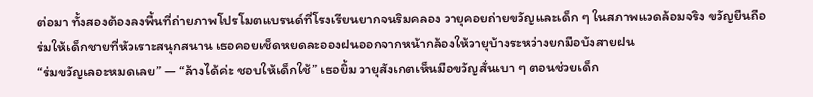ต่อมา ทั้งสองต้องลงพื้นที่ถ่ายภาพโปรโมตแบรนด์ที่โรงเรียนยากจนริมคลอง วายุคอยถ่ายขวัญและเด็ก ๆ ในสภาพแวดล้อมจริง ขวัญยืนถือร่มให้เด็กชายที่หัวเราะสนุกสนาน เธอคอยเช็ดหยดละอองฝนออกจากหน้ากล้องให้วายุบ้างระหว่างยกมือบังสายฝน
“ร่มขวัญเลอะหมดเลย” — “ล้างได้ค่ะ ชอบให้เด็กใช้” เธอยิ้ม วายุสังเกตเห็นมือขวัญสั่นเบา ๆ ตอนช่วยเด็ก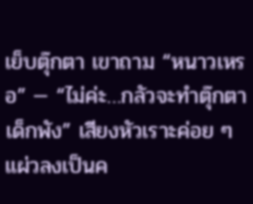เย็บตุ๊กตา เขาถาม “หนาวเหรอ” — “ไม่ค่ะ…กลัวจะทำตุ๊กตาเด็กพัง” เสียงหัวเราะค่อย ๆ แผ่วลงเป็นค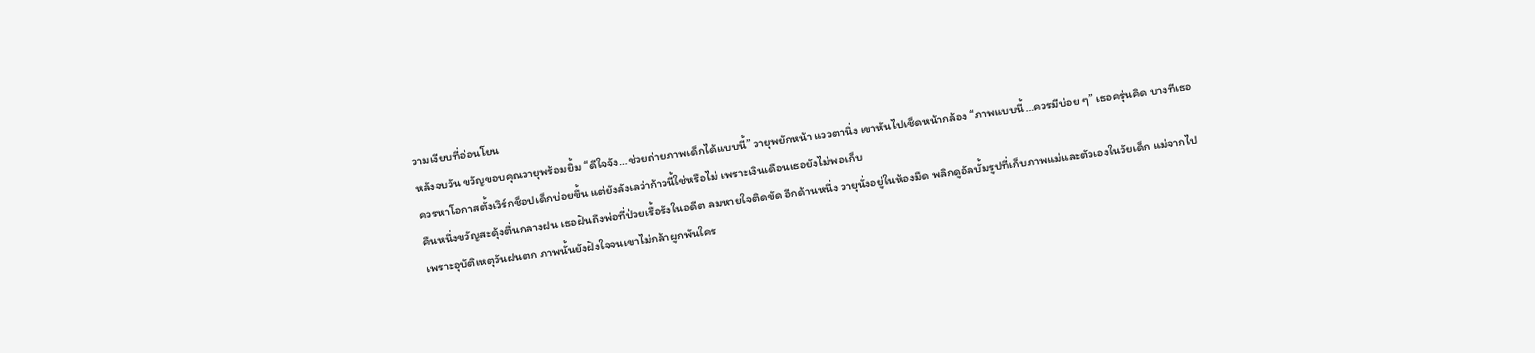วามเงียบที่อ่อนโยน
หลังจบวัน ขวัญขอบคุณวายุพร้อมยิ้ม “ดีใจจัง…ช่วยถ่ายภาพเด็กได้แบบนี้” วายุพยักหน้า แววตานิ่ง เขาหันไปเช็ดหน้ากล้อง “ภาพแบบนี้…ควรมีบ่อย ๆ” เธอครุ่นคิด บางทีเธอควรหาโอกาสตั้งเวิร์กช็อปเด็กบ่อยขึ้น แต่ยังลังเลว่าก้าวนี้ใช่หรือไม่ เพราะเงินเดือนเธอยังไม่พอเก็บ
คืนหนึ่งขวัญสะดุ้งตื่นกลางฝน เธอฝันถึงพ่อที่ป่วยเรื้อรังในอดีต ลมหายใจติดขัด อีกด้านหนึ่ง วายุนั่งอยู่ในห้องมืด พลิกดูอัลบั้มรูปที่เก็บภาพแม่และตัวเองในวัยเด็ก แม่จากไปเพราะอุบัติเหตุวันฝนตก ภาพนั้นยังฝังใจจนเขาไม่กล้าผูกพันใคร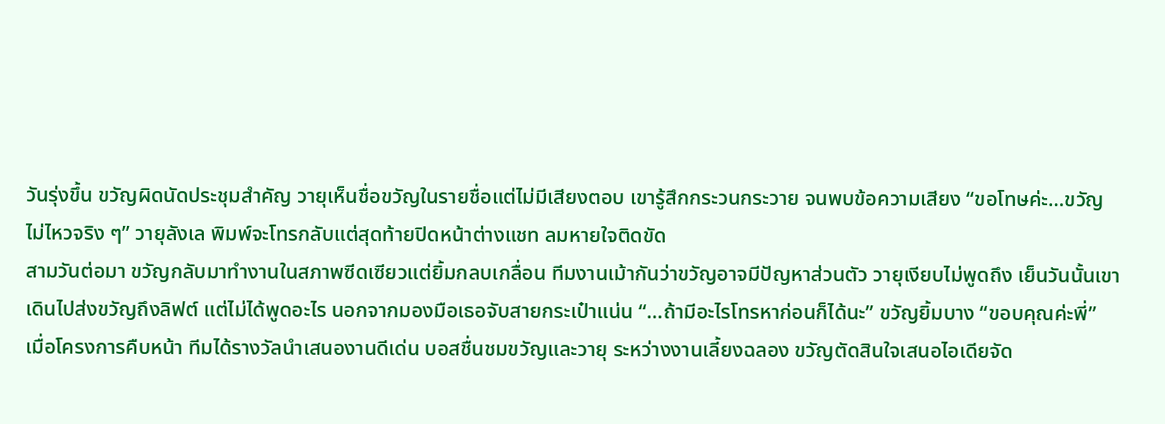วันรุ่งขึ้น ขวัญผิดนัดประชุมสำคัญ วายุเห็นชื่อขวัญในรายชื่อแต่ไม่มีเสียงตอบ เขารู้สึกกระวนกระวาย จนพบข้อความเสียง “ขอโทษค่ะ…ขวัญไม่ไหวจริง ๆ” วายุลังเล พิมพ์จะโทรกลับแต่สุดท้ายปิดหน้าต่างแชท ลมหายใจติดขัด
สามวันต่อมา ขวัญกลับมาทำงานในสภาพซีดเซียวแต่ยิ้มกลบเกลื่อน ทีมงานเม้ากันว่าขวัญอาจมีปัญหาส่วนตัว วายุเงียบไม่พูดถึง เย็นวันนั้นเขาเดินไปส่งขวัญถึงลิฟต์ แต่ไม่ได้พูดอะไร นอกจากมองมือเธอจับสายกระเป๋าแน่น “…ถ้ามีอะไรโทรหาก่อนก็ได้นะ” ขวัญยิ้มบาง “ขอบคุณค่ะพี่”
เมื่อโครงการคืบหน้า ทีมได้รางวัลนำเสนองานดีเด่น บอสชื่นชมขวัญและวายุ ระหว่างงานเลี้ยงฉลอง ขวัญตัดสินใจเสนอไอเดียจัด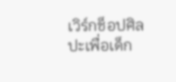เวิร์กช็อปศิลปะเพื่อเด็ก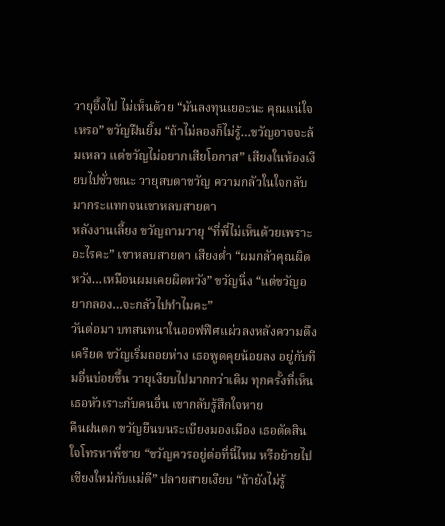วายุอึ้งไป ไม่เห็นด้วย “มันลงทุนเยอะนะ คุณแน่ใจเหรอ” ขวัญฝืนยิ้ม “ถ้าไม่ลองก็ไม่รู้…ขวัญอาจจะล้มเหลว แต่ขวัญไม่อยากเสียโอกาส” เสียงในห้องเงียบไปชั่วขณะ วายุสบตาขวัญ ความกลัวในใจกลับมากระแทกจนเขาหลบสายตา
หลังงานเลี้ยง ขวัญถามวายุ “ที่พี่ไม่เห็นด้วยเพราะอะไรคะ” เขาหลบสายตา เสียงต่ำ “ผมกลัวคุณผิดหวัง…เหมือนผมเคยผิดหวัง” ขวัญนิ่ง “แต่ขวัญอยากลอง…จะกลัวไปทำไมคะ”
วันต่อมา บทสนทนาในออฟฟิศแผ่วลงหลังความตึงเครียด ขวัญเริ่มถอยห่าง เธอพูดคุยน้อยลง อยู่กับทีมอื่นบ่อยขึ้น วายุเงียบไปมากกว่าเดิม ทุกครั้งที่เห็นเธอหัวเราะกับคนอื่น เขากลับรู้สึกใจหาย
คืนฝนตก ขวัญยืนบนระเบียงมองเมือง เธอตัดสินใจโทรหาพี่ชาย “ขวัญควรอยู่ต่อที่นี่ไหม หรือย้ายไปเชียงใหม่กับแม่ดี” ปลายสายเงียบ “ถ้ายังไม่รู้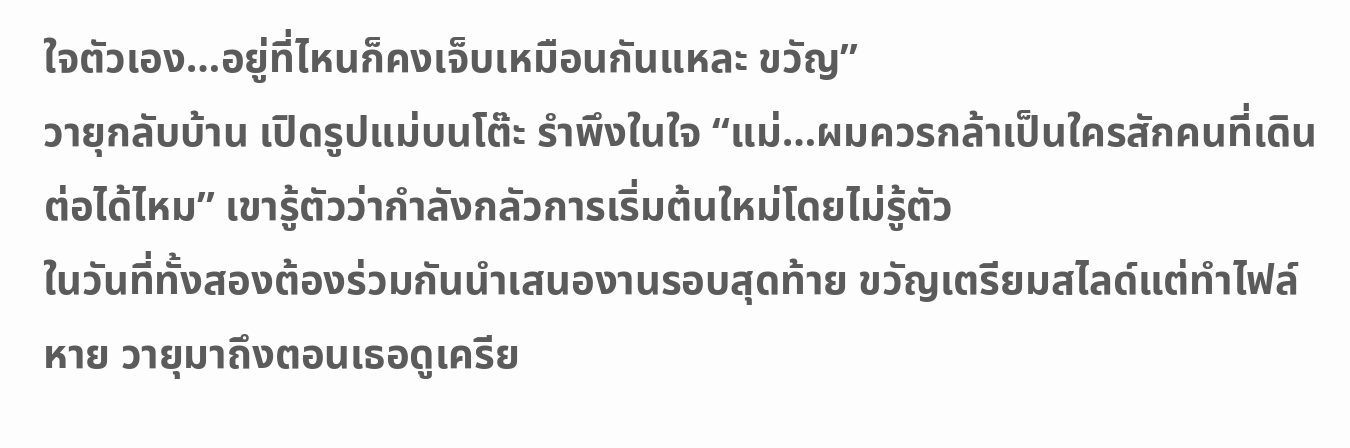ใจตัวเอง…อยู่ที่ไหนก็คงเจ็บเหมือนกันแหละ ขวัญ”
วายุกลับบ้าน เปิดรูปแม่บนโต๊ะ รำพึงในใจ “แม่…ผมควรกล้าเป็นใครสักคนที่เดินต่อได้ไหม” เขารู้ตัวว่ากำลังกลัวการเริ่มต้นใหม่โดยไม่รู้ตัว
ในวันที่ทั้งสองต้องร่วมกันนำเสนองานรอบสุดท้าย ขวัญเตรียมสไลด์แต่ทำไฟล์หาย วายุมาถึงตอนเธอดูเครีย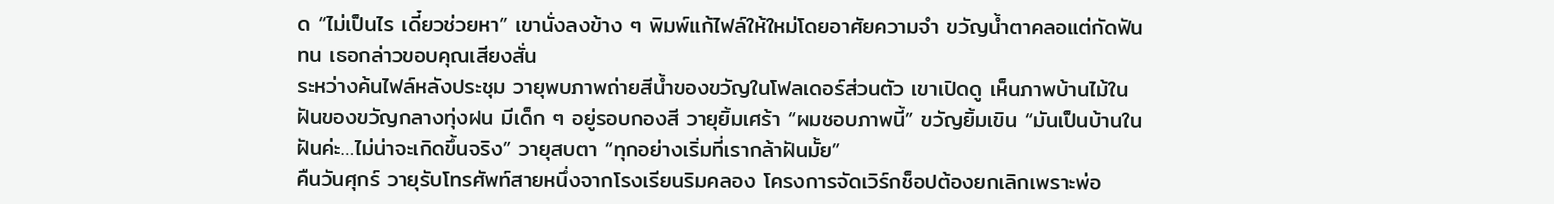ด “ไม่เป็นไร เดี๋ยวช่วยหา” เขานั่งลงข้าง ๆ พิมพ์แก้ไฟล์ให้ใหม่โดยอาศัยความจำ ขวัญน้ำตาคลอแต่กัดฟันทน เธอกล่าวขอบคุณเสียงสั่น
ระหว่างค้นไฟล์หลังประชุม วายุพบภาพถ่ายสีน้ำของขวัญในโฟลเดอร์ส่วนตัว เขาเปิดดู เห็นภาพบ้านไม้ในฝันของขวัญกลางทุ่งฝน มีเด็ก ๆ อยู่รอบกองสี วายุยิ้มเศร้า “ผมชอบภาพนี้” ขวัญยิ้มเขิน “มันเป็นบ้านในฝันค่ะ…ไม่น่าจะเกิดขึ้นจริง” วายุสบตา “ทุกอย่างเริ่มที่เรากล้าฝันมั้ย”
คืนวันศุกร์ วายุรับโทรศัพท์สายหนึ่งจากโรงเรียนริมคลอง โครงการจัดเวิร์กช็อปต้องยกเลิกเพราะพ่อ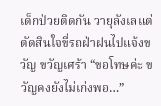เด็กป่วยติดกัน วายุลังเลแต่ตัดสินใจขี่รถฝ่าฝนไปแจ้งขวัญ ขวัญเศร้า “ขอโทษค่ะ ขวัญคงยังไม่เก่งพอ…”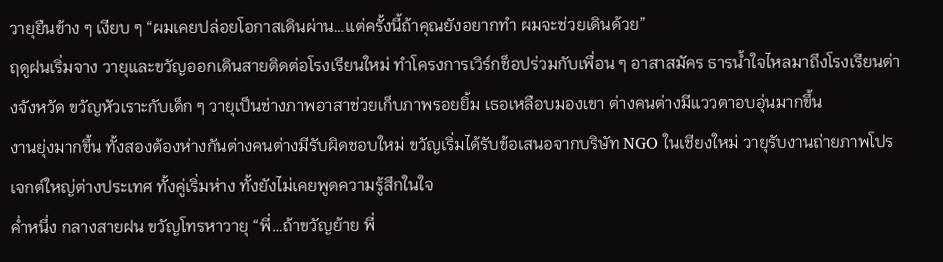วายุยืนข้าง ๆ เงียบ ๆ “ผมเคยปล่อยโอกาสเดินผ่าน…แต่ครั้งนี้ถ้าคุณยังอยากทำ ผมจะช่วยเดินด้วย”
ฤดูฝนเริ่มจาง วายุและขวัญออกเดินสายติดต่อโรงเรียนใหม่ ทำโครงการเวิร์กช็อปร่วมกับเพื่อน ๆ อาสาสมัคร ธารน้ำใจไหลมาถึงโรงเรียนต่างจังหวัด ขวัญหัวเราะกับเด็ก ๆ วายุเป็นช่างภาพอาสาช่วยเก็บภาพรอยยิ้ม เธอเหลือบมองเขา ต่างคนต่างมีแววตาอบอุ่นมากขึ้น
งานยุ่งมากขึ้น ทั้งสองต้องห่างกันต่างคนต่างมีรับผิดชอบใหม่ ขวัญเริ่มได้รับข้อเสนอจากบริษัท NGO ในเชียงใหม่ วายุรับงานถ่ายภาพโปรเจกต์ใหญ่ต่างประเทศ ทั้งคู่เริ่มห่าง ทั้งยังไม่เคยพูดความรู้สึกในใจ
ค่ำหนึ่ง กลางสายฝน ขวัญโทรหาวายุ “พี่…ถ้าขวัญย้าย พี่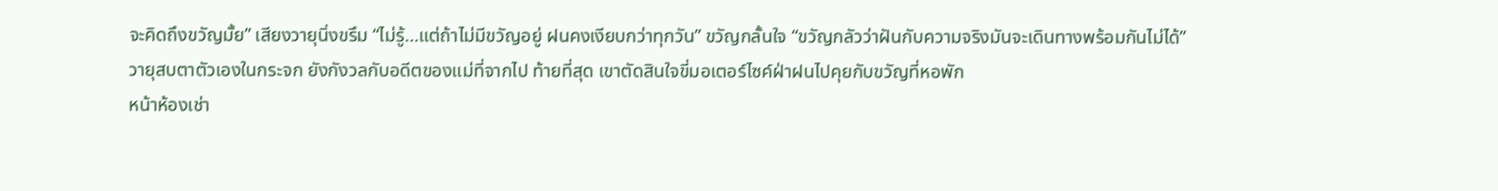จะคิดถึงขวัญมั้ย” เสียงวายุนิ่งขรึม “ไม่รู้…แต่ถ้าไม่มีขวัญอยู่ ฝนคงเงียบกว่าทุกวัน” ขวัญกลั้นใจ “ขวัญกลัวว่าฝันกับความจริงมันจะเดินทางพร้อมกันไม่ได้”
วายุสบตาตัวเองในกระจก ยังกังวลกับอดีตของแม่ที่จากไป ท้ายที่สุด เขาตัดสินใจขี่มอเตอร์ไซค์ฝ่าฝนไปคุยกับขวัญที่หอพัก
หน้าห้องเช่า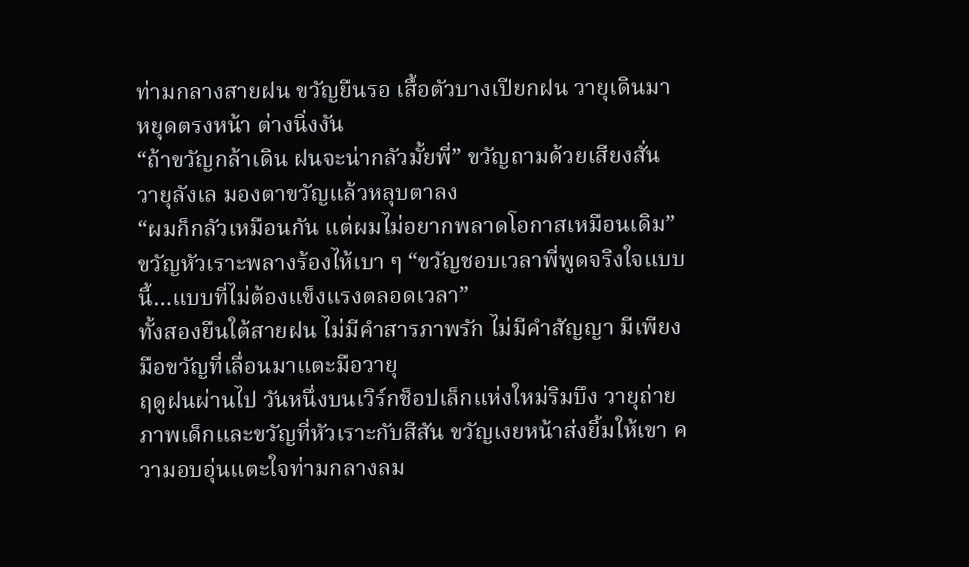ท่ามกลางสายฝน ขวัญยืนรอ เสื้อตัวบางเปียกฝน วายุเดินมาหยุดตรงหน้า ต่างนิ่งงัน
“ถ้าขวัญกล้าเดิน ฝนจะน่ากลัวมั้ยพี่” ขวัญถามด้วยเสียงสั่น วายุลังเล มองตาขวัญแล้วหลุบตาลง
“ผมก็กลัวเหมือนกัน แต่ผมไม่อยากพลาดโอกาสเหมือนเดิม”
ขวัญหัวเราะพลางร้องไห้เบา ๆ “ขวัญชอบเวลาพี่พูดจริงใจแบบนี้…แบบที่ไม่ต้องแข็งแรงตลอดเวลา”
ทั้งสองยืนใต้สายฝน ไม่มีคำสารภาพรัก ไม่มีคำสัญญา มีเพียงมือขวัญที่เลื่อนมาแตะมือวายุ
ฤดูฝนผ่านไป วันหนึ่งบนเวิร์กช็อปเล็กแห่งใหม่ริมบึง วายุถ่ายภาพเด็กและขวัญที่หัวเราะกับสีสัน ขวัญเงยหน้าส่งยิ้มให้เขา ความอบอุ่นแตะใจท่ามกลางลม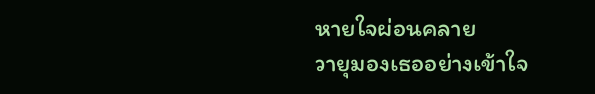หายใจผ่อนคลาย
วายุมองเธออย่างเข้าใจ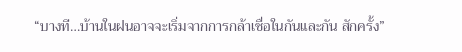“บางที…บ้านในฝนอาจจะเริ่มจากการกล้าเชื่อในกันและกัน สักครั้ง”